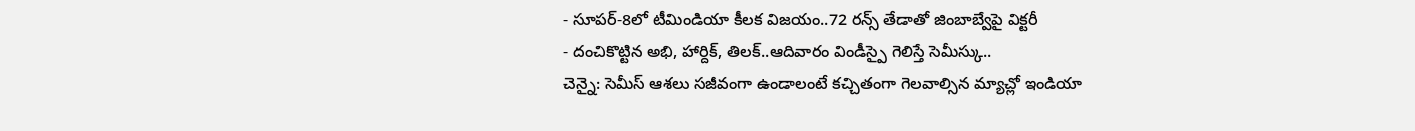- సూపర్-8లో టీమిండియా కీలక విజయం..72 రన్స్ తేడాతో జింబాబ్వేపై విక్టరీ
- దంచికొట్టిన అభి, హార్దిక్, తిలక్..ఆదివారం విండీస్పై గెలిస్తే సెమీస్కు..
చెన్నై: సెమీస్ ఆశలు సజీవంగా ఉండాలంటే కచ్చితంగా గెలవాల్సిన మ్యాచ్లో ఇండియా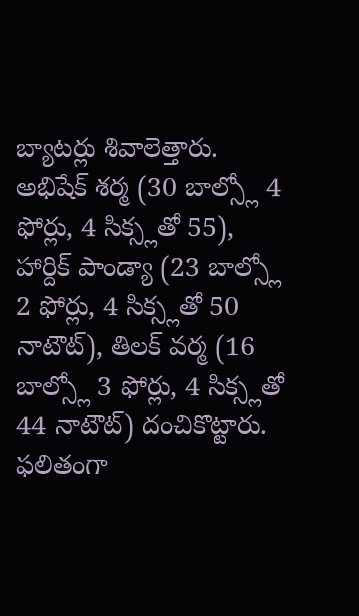బ్యాటర్లు శివాలెత్తారు. అభిషేక్ శర్మ (30 బాల్స్లో 4 ఫోర్లు, 4 సిక్స్లతో 55), హార్దిక్ పాండ్యా (23 బాల్స్లో 2 ఫోర్లు, 4 సిక్స్లతో 50 నాటౌట్), తిలక్ వర్మ (16 బాల్స్లో 3 ఫోర్లు, 4 సిక్స్లతో 44 నాటౌట్) దంచికొట్టారు. ఫలితంగా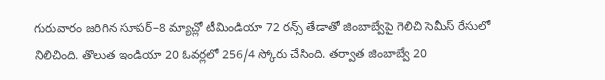గురువారం జరిగిన సూపర్–8 మ్యాచ్లో టీమిండియా 72 రన్స్ తేడాతో జింబాబ్వేపై గెలిచి సెమీస్ రేసులో నిలిచింది. తొలుత ఇండియా 20 ఓవర్లలో 256/4 స్కోరు చేసింది. తర్వాత జింబాబ్వే 20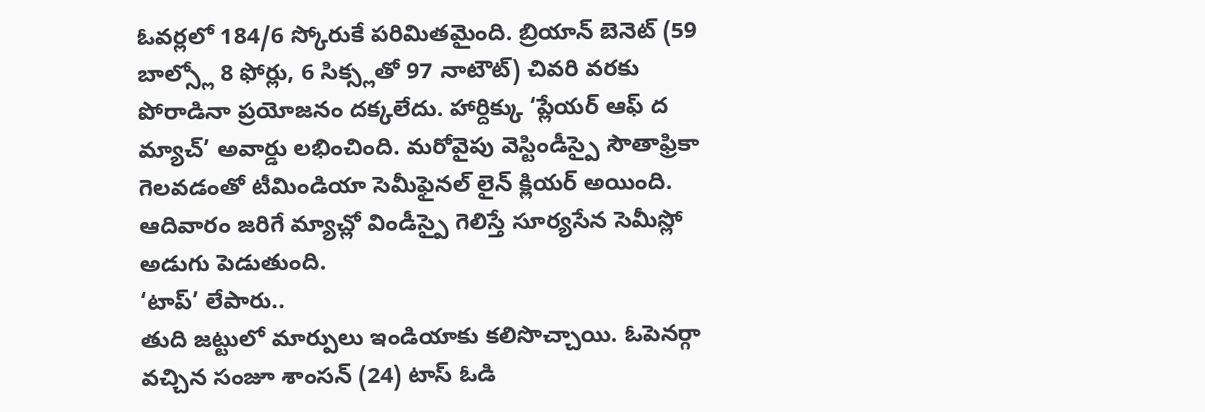ఓవర్లలో 184/6 స్కోరుకే పరిమితమైంది. బ్రియాన్ బెనెట్ (59 బాల్స్లో 8 ఫోర్లు, 6 సిక్స్లతో 97 నాటౌట్) చివరి వరకు పోరాడినా ప్రయోజనం దక్కలేదు. హార్దిక్కు ‘ప్లేయర్ ఆఫ్ ద మ్యాచ్’ అవార్డు లభించింది. మరోవైపు వెస్టిండీస్పై సౌతాఫ్రికా గెలవడంతో టీమిండియా సెమీఫైనల్ లైన్ క్లియర్ అయింది. ఆదివారం జరిగే మ్యాచ్లో విండీస్పై గెలిస్తే సూర్యసేన సెమీస్లో అడుగు పెడుతుంది.
‘టాప్’ లేపారు..
తుది జట్టులో మార్పులు ఇండియాకు కలిసొచ్చాయి. ఓపెనర్గా వచ్చిన సంజూ శాంసన్ (24) టాస్ ఓడి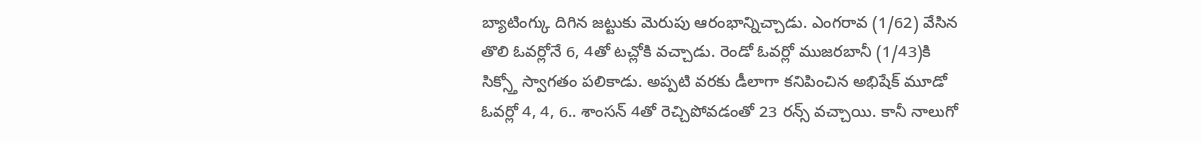బ్యాటింగ్కు దిగిన జట్టుకు మెరుపు ఆరంభాన్నిచ్చాడు. ఎంగరావ (1/62) వేసిన తొలి ఓవర్లోనే 6, 4తో టచ్లోకి వచ్చాడు. రెండో ఓవర్లో ముజరబానీ (1/43)కి సిక్స్తో స్వాగతం పలికాడు. అప్పటి వరకు డీలాగా కనిపించిన అభిషేక్ మూడో ఓవర్లో 4, 4, 6.. శాంసన్ 4తో రెచ్చిపోవడంతో 23 రన్స్ వచ్చాయి. కానీ నాలుగో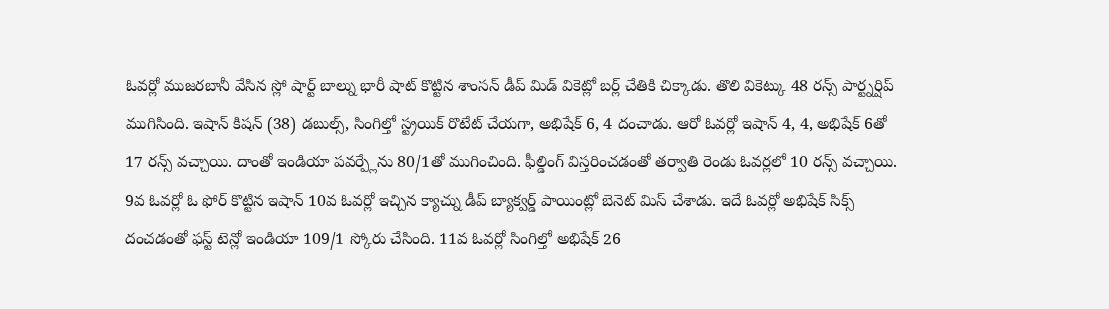ఓవర్లో ముజరబానీ వేసిన స్లో షార్ట్ బాల్ను భారీ షాట్ కొట్టిన శాంసన్ డీప్ మిడ్ వికెట్లో బర్ల్ చేతికి చిక్కాడు. తొలి వికెట్కు 48 రన్స్ పార్ట్నర్షిప్ ముగిసింది. ఇషాన్ కిషన్ (38) డబుల్స్, సింగిల్తో స్ట్రయిక్ రొటేట్ చేయగా, అభిషేక్ 6, 4 దంచాడు. ఆరో ఓవర్లో ఇషాన్ 4, 4, అభిషేక్ 6తో 17 రన్స్ వచ్చాయి. దాంతో ఇండియా పవర్ప్లేను 80/1తో ముగించింది. ఫీల్డింగ్ విస్తరించడంతో తర్వాతి రెండు ఓవర్లలో 10 రన్స్ వచ్చాయి. 9వ ఓవర్లో ఓ ఫోర్ కొట్టిన ఇషాన్ 10వ ఓవర్లో ఇచ్చిన క్యాచ్ను డీప్ బ్యాక్వర్డ్ పాయింట్లో బెనెట్ మిస్ చేశాడు. ఇదే ఓవర్లో అభిషేక్ సిక్స్ దంచడంతో ఫస్ట్ టెన్లో ఇండియా 109/1 స్కోరు చేసింది. 11వ ఓవర్లో సింగిల్తో అభిషేక్ 26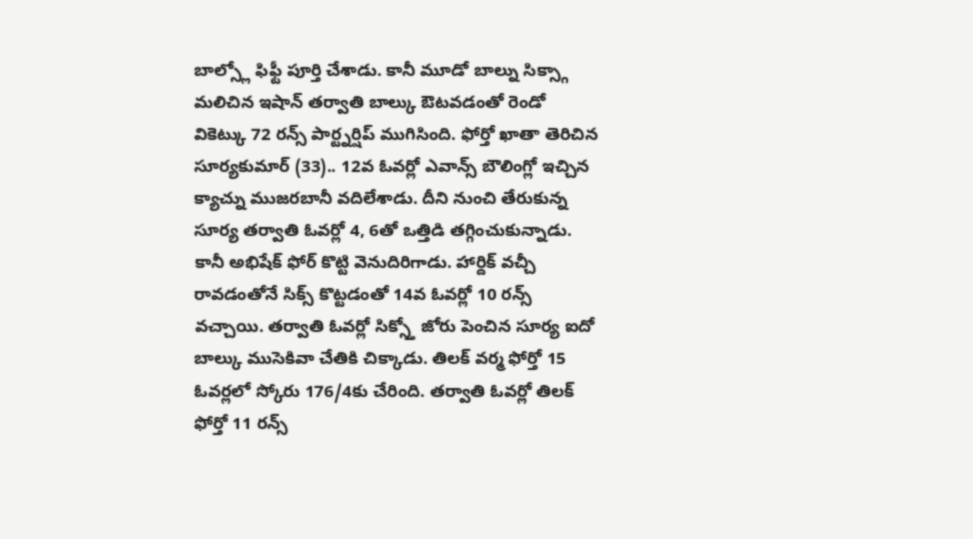బాల్స్లో ఫిఫ్టీ పూర్తి చేశాడు. కానీ మూడో బాల్ను సిక్స్గా మలిచిన ఇషాన్ తర్వాతి బాల్కు ఔటవడంతో రెండో వికెట్కు 72 రన్స్ పార్ట్నర్షిప్ ముగిసింది. ఫోర్తో ఖాతా తెరిచిన సూర్యకుమార్ (33).. 12వ ఓవర్లో ఎవాన్స్ బౌలింగ్లో ఇచ్చిన క్యాచ్ను ముజరబానీ వదిలేశాడు. దీని నుంచి తేరుకున్న సూర్య తర్వాతి ఓవర్లో 4, 6తో ఒత్తిడి తగ్గించుకున్నాడు. కానీ అభిషేక్ ఫోర్ కొట్టి వెనుదిరిగాడు. హార్దిక్ వచ్చీ రావడంతోనే సిక్స్ కొట్టడంతో 14వ ఓవర్లో 10 రన్స్ వచ్చాయి. తర్వాతి ఓవర్లో సిక్స్తో జోరు పెంచిన సూర్య ఐదో బాల్కు ముసెకివా చేతికి చిక్కాడు. తిలక్ వర్మ ఫోర్తో 15 ఓవర్లలో స్కోరు 176/4కు చేరింది. తర్వాతి ఓవర్లో తిలక్ ఫోర్తో 11 రన్స్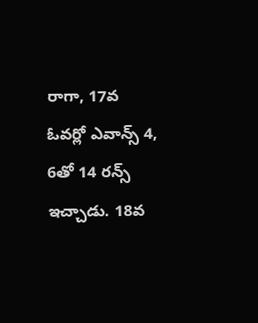రాగా, 17వ ఓవర్లో ఎవాన్స్ 4, 6తో 14 రన్స్ ఇచ్చాడు. 18వ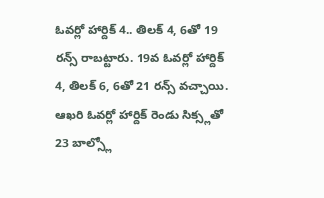ఓవర్లో హార్దిక్ 4.. తిలక్ 4, 6తో 19 రన్స్ రాబట్టారు. 19వ ఓవర్లో హార్దిక్ 4, తిలక్ 6, 6తో 21 రన్స్ వచ్చాయి. ఆఖరి ఓవర్లో హార్దిక్ రెండు సిక్స్లతో 23 బాల్స్లో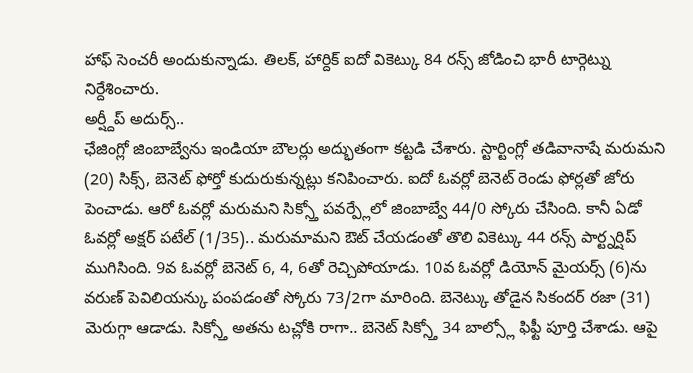హాఫ్ సెంచరీ అందుకున్నాడు. తిలక్, హార్దిక్ ఐదో వికెట్కు 84 రన్స్ జోడించి భారీ టార్గెట్ను నిర్దేశించారు.
అర్ష్దీప్ అదుర్స్..
ఛేజింగ్లో జింబాబ్వేను ఇండియా బౌలర్లు అద్భుతంగా కట్టడి చేశారు. స్టార్టింగ్లో తడివానాషే మరుమని (20) సిక్స్, బెనెట్ ఫోర్తో కుదురుకున్నట్లు కనిపించారు. ఐదో ఓవర్లో బెనెట్ రెండు ఫోర్లతో జోరు పెంచాడు. ఆరో ఓవర్లో మరుమని సిక్స్తో పవర్ప్లేలో జింబాబ్వే 44/0 స్కోరు చేసింది. కానీ ఏడో ఓవర్లో అక్షర్ పటేల్ (1/35).. మరుమామని ఔట్ చేయడంతో తొలి వికెట్కు 44 రన్స్ పార్ట్నర్షిప్ ముగిసింది. 9వ ఓవర్లో బెనెట్ 6, 4, 6తో రెచ్చిపోయాడు. 10వ ఓవర్లో డియోన్ మైయర్స్ (6)ను వరుణ్ పెవిలియన్కు పంపడంతో స్కోరు 73/2గా మారింది. బెనెట్కు తోడైన సికందర్ రజా (31) మెరుగ్గా ఆడాడు. సిక్స్తో అతను టచ్లోకి రాగా.. బెనెట్ సిక్స్తో 34 బాల్స్లో ఫిఫ్టీ పూర్తి చేశాడు. ఆపై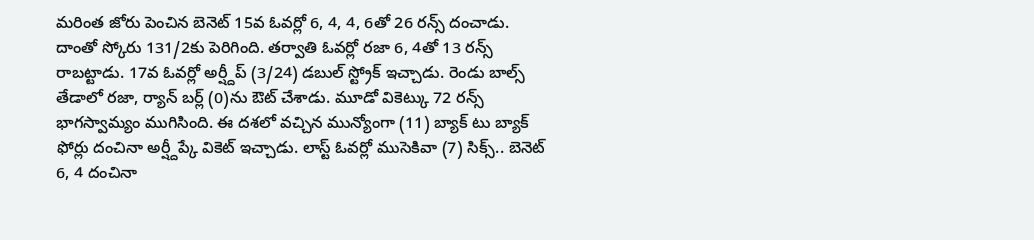మరింత జోరు పెంచిన బెనెట్ 15వ ఓవర్లో 6, 4, 4, 6తో 26 రన్స్ దంచాడు. దాంతో స్కోరు 131/2కు పెరిగింది. తర్వాతి ఓవర్లో రజా 6, 4తో 13 రన్స్ రాబట్టాడు. 17వ ఓవర్లో అర్ష్దీప్ (3/24) డబుల్ స్ట్రోక్ ఇచ్చాడు. రెండు బాల్స్ తేడాలో రజా, ర్యాన్ బర్ల్ (0)ను ఔట్ చేశాడు. మూడో వికెట్కు 72 రన్స్ భాగస్వామ్యం ముగిసింది. ఈ దశలో వచ్చిన మున్యోంగా (11) బ్యాక్ టు బ్యాక్ ఫోర్లు దంచినా అర్ష్దీప్కే వికెట్ ఇచ్చాడు. లాస్ట్ ఓవర్లో ముసెకివా (7) సిక్స్.. బెనెట్ 6, 4 దంచినా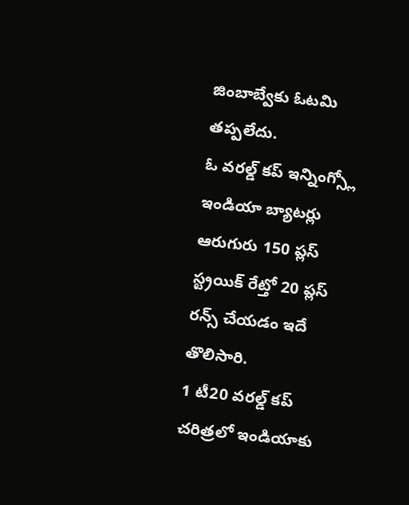జింబాబ్వేకు ఓటమి తప్పలేదు.
ఓ వరల్డ్ కప్ ఇన్నింగ్స్లో ఇండియా బ్యాటర్లు ఆరుగురు 150 ప్లస్ స్ట్రయిక్ రేట్తో 20 ప్లస్ రన్స్ చేయడం ఇదే తొలిసారి.
1 టీ20 వరల్డ్ కప్ చరిత్రలో ఇండియాకు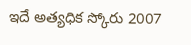ఇదే అత్యధిక స్కోరు 2007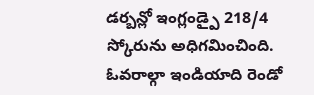డర్బన్లో ఇంగ్లండ్పై 218/4 స్కోరును అధిగమించింది. ఓవరాల్గా ఇండియాది రెండో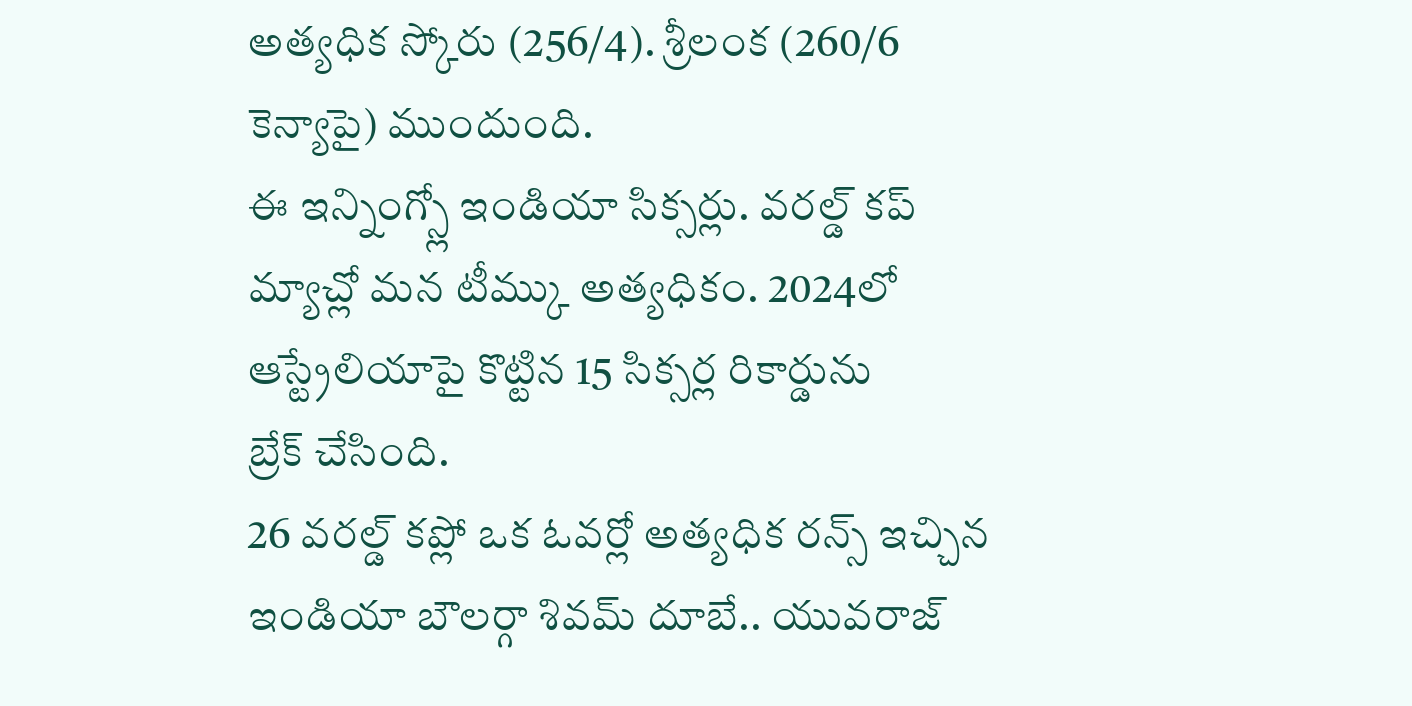అత్యధిక స్కోరు (256/4). శ్రీలంక (260/6 కెన్యాపై) ముందుంది.
ఈ ఇన్నింగ్స్లో ఇండియా సిక్సర్లు. వరల్డ్ కప్ మ్యాచ్లో మన టీమ్కు అత్యధికం. 2024లో ఆస్ట్రేలియాపై కొట్టిన 15 సిక్సర్ల రికార్డును
బ్రేక్ చేసింది.
26 వరల్డ్ కప్లో ఒక ఓవర్లో అత్యధిక రన్స్ ఇచ్చిన ఇండియా బౌలర్గా శివమ్ దూబే.. యువరాజ్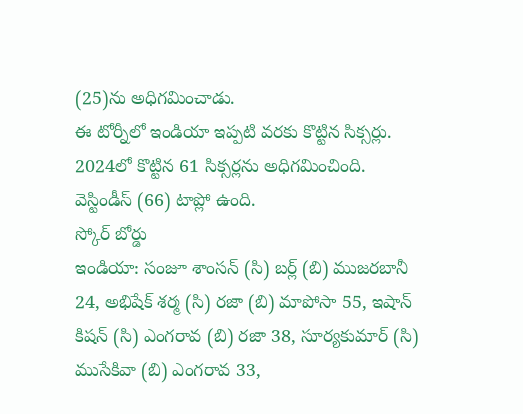(25)ను అధిగమించాడు.
ఈ టోర్నీలో ఇండియా ఇప్పటి వరకు కొట్టిన సిక్సర్లు. 2024లో కొట్టిన 61 సిక్సర్లను అధిగమించింది. వెస్టిండీస్ (66) టాప్లో ఉంది.
స్కోర్ బోర్డు
ఇండియా: సంజూ శాంసన్ (సి) బర్ల్ (బి) ముజరబానీ 24, అభిషేక్ శర్మ (సి) రజా (బి) మాపోసా 55, ఇషాన్ కిషన్ (సి) ఎంగరావ (బి) రజా 38, సూర్యకుమార్ (సి) ముసేకివా (బి) ఎంగరావ 33,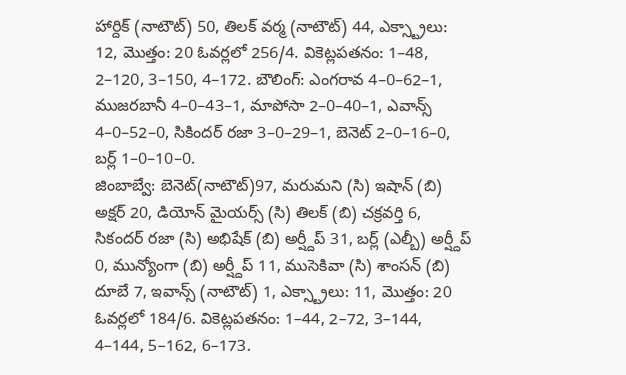హార్దిక్ (నాటౌట్) 50, తిలక్ వర్మ (నాటౌట్) 44, ఎక్స్ట్రాలు: 12, మొత్తం: 20 ఓవర్లలో 256/4. వికెట్లపతనం: 1–48, 2–120, 3–150, 4–172. బౌలింగ్: ఎంగరావ 4–0–62–1, ముజరబానీ 4–0–43–1, మాపోసా 2–0–40–1, ఎవాన్స్ 4–0–52–0, సికిందర్ రజా 3–0–29–1, బెనెట్ 2–0–16–0, బర్ల్ 1–0–10–0.
జింబాబ్వే: బెనెట్(నాటౌట్)97, మరుమని (సి) ఇషాన్ (బి) అక్షర్ 20, డియోన్ మైయర్స్ (సి) తిలక్ (బి) చక్రవర్తి 6, సికందర్ రజా (సి) అభిషేక్ (బి) అర్ష్దీప్ 31, బర్ల్ (ఎల్బీ) అర్ష్దీప్ 0, మున్యోంగా (బి) అర్ష్దీప్ 11, ముసెకివా (సి) శాంసన్ (బి) దూబే 7, ఇవాన్స్ (నాటౌట్) 1, ఎక్స్ట్రాలు: 11, మొత్తం: 20 ఓవర్లలో 184/6. వికెట్లపతనం: 1–44, 2–72, 3–144, 4–144, 5–162, 6–173.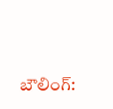బౌలింగ్: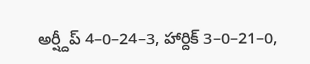అర్ష్దీప్ 4–0–24–3, హార్దిక్ 3–0–21–0,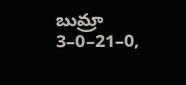బుమ్రా 3–0–21–0,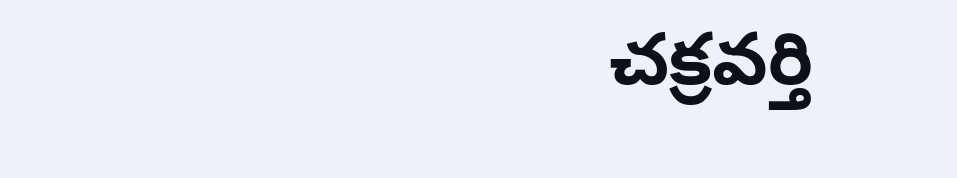చక్రవర్తి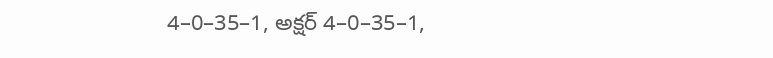4–0–35–1, అక్షర్ 4–0–35–1,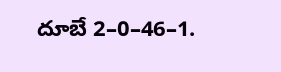దూబే 2–0–46–1.